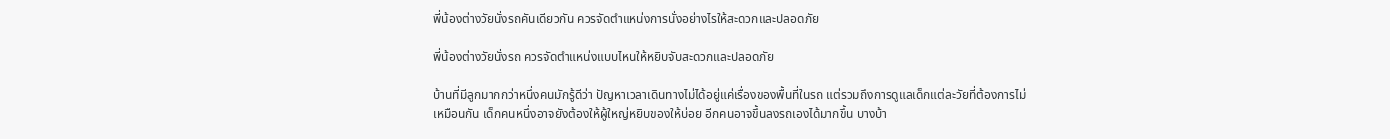พี่น้องต่างวัยนั่งรถคันเดียวกัน ควรจัดตำแหน่งการนั่งอย่างไรให้สะดวกและปลอดภัย

พี่น้องต่างวัยนั่งรถ ควรจัดตำแหน่งแบบไหนให้หยิบจับสะดวกและปลอดภัย

บ้านที่มีลูกมากกว่าหนึ่งคนมักรู้ดีว่า ปัญหาเวลาเดินทางไม่ได้อยู่แค่เรื่องของพื้นที่ในรถ แต่รวมถึงการดูแลเด็กแต่ละวัยที่ต้องการไม่เหมือนกัน เด็กคนหนึ่งอาจยังต้องให้ผู้ใหญ่หยิบของให้บ่อย อีกคนอาจขึ้นลงรถเองได้มากขึ้น บางบ้า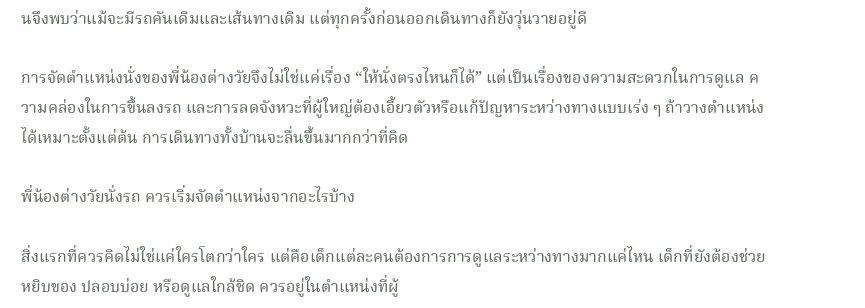นจึงพบว่าแม้จะมีรถคันเดิมและเส้นทางเดิม แต่ทุกครั้งก่อนออกเดินทางก็ยังวุ่นวายอยู่ดี

การจัดตำแหน่งนั่งของพี่น้องต่างวัยจึงไม่ใช่แค่เรื่อง “ให้นั่งตรงไหนก็ได้” แต่เป็นเรื่องของความสะดวกในการดูแล ความคล่องในการขึ้นลงรถ และการลดจังหวะที่ผู้ใหญ่ต้องเอี้ยวตัวหรือแก้ปัญหาระหว่างทางแบบเร่ง ๆ ถ้าวางตำแหน่งได้เหมาะตั้งแต่ต้น การเดินทางทั้งบ้านจะลื่นขึ้นมากกว่าที่คิด

พี่น้องต่างวัยนั่งรถ ควรเริ่มจัดตำแหน่งจากอะไรบ้าง

สิ่งแรกที่ควรคิดไม่ใช่แค่ใครโตกว่าใคร แต่คือเด็กแต่ละคนต้องการการดูแลระหว่างทางมากแค่ไหน เด็กที่ยังต้องช่วยหยิบของ ปลอบบ่อย หรือดูแลใกล้ชิด ควรอยู่ในตำแหน่งที่ผู้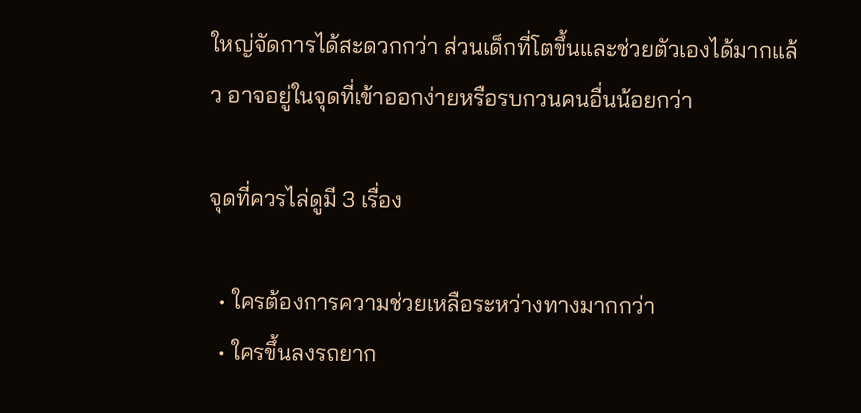ใหญ่จัดการได้สะดวกกว่า ส่วนเด็กที่โตขึ้นและช่วยตัวเองได้มากแล้ว อาจอยู่ในจุดที่เข้าออกง่ายหรือรบกวนคนอื่นน้อยกว่า

จุดที่ควรไล่ดูมี 3 เรื่อง

  • ใครต้องการความช่วยเหลือระหว่างทางมากกว่า
  • ใครขึ้นลงรถยาก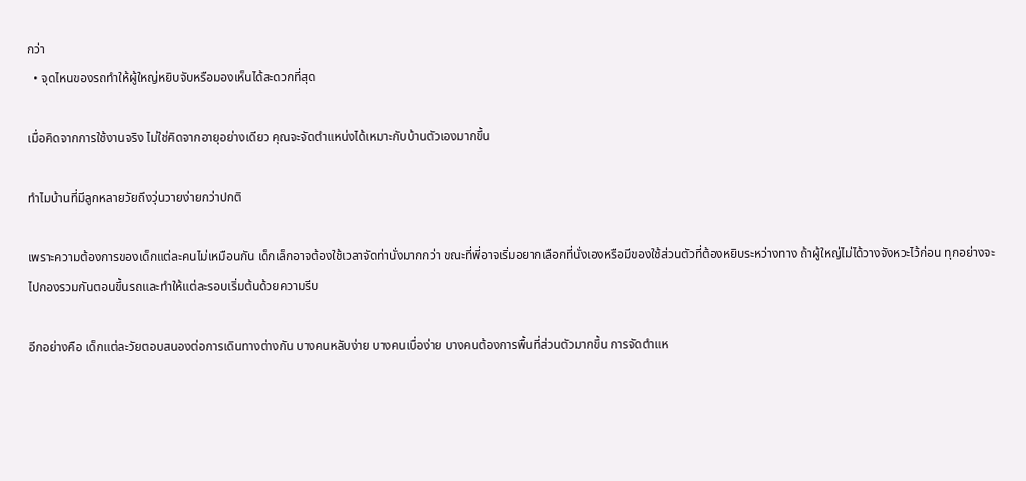กว่า
  • จุดไหนของรถทำให้ผู้ใหญ่หยิบจับหรือมองเห็นได้สะดวกที่สุด

เมื่อคิดจากการใช้งานจริง ไม่ใช่คิดจากอายุอย่างเดียว คุณจะจัดตำแหน่งได้เหมาะกับบ้านตัวเองมากขึ้น

ทำไมบ้านที่มีลูกหลายวัยถึงวุ่นวายง่ายกว่าปกติ

เพราะความต้องการของเด็กแต่ละคนไม่เหมือนกัน เด็กเล็กอาจต้องใช้เวลาจัดท่านั่งมากกว่า ขณะที่พี่อาจเริ่มอยากเลือกที่นั่งเองหรือมีของใช้ส่วนตัวที่ต้องหยิบระหว่างทาง ถ้าผู้ใหญ่ไม่ได้วางจังหวะไว้ก่อน ทุกอย่างจะไปกองรวมกันตอนขึ้นรถและทำให้แต่ละรอบเริ่มต้นด้วยความรีบ

อีกอย่างคือ เด็กแต่ละวัยตอบสนองต่อการเดินทางต่างกัน บางคนหลับง่าย บางคนเบื่อง่าย บางคนต้องการพื้นที่ส่วนตัวมากขึ้น การจัดตำแห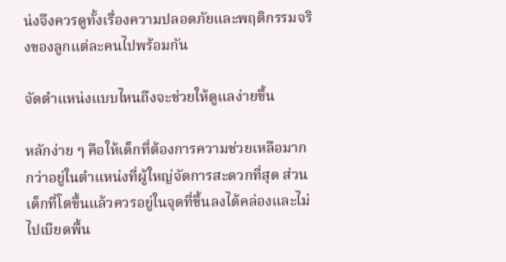น่งจึงควรดูทั้งเรื่องความปลอดภัยและพฤติกรรมจริงของลูกแต่ละคนไปพร้อมกัน

จัดตำแหน่งแบบไหนถึงจะช่วยให้ดูแลง่ายขึ้น

หลักง่าย ๆ คือให้เด็กที่ต้องการความช่วยเหลือมากกว่าอยู่ในตำแหน่งที่ผู้ใหญ่จัดการสะดวกที่สุด ส่วนเด็กที่โตขึ้นแล้วควรอยู่ในจุดที่ขึ้นลงได้คล่องและไม่ไปเบียดพื้น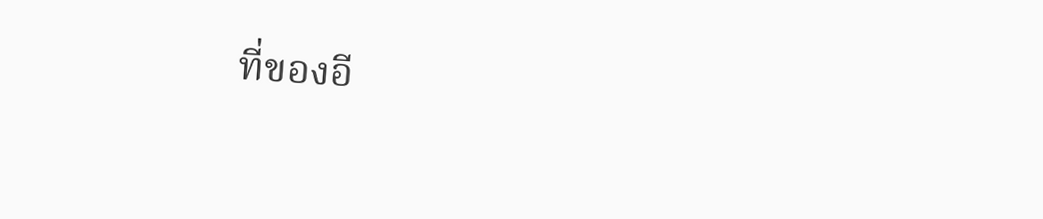ที่ของอี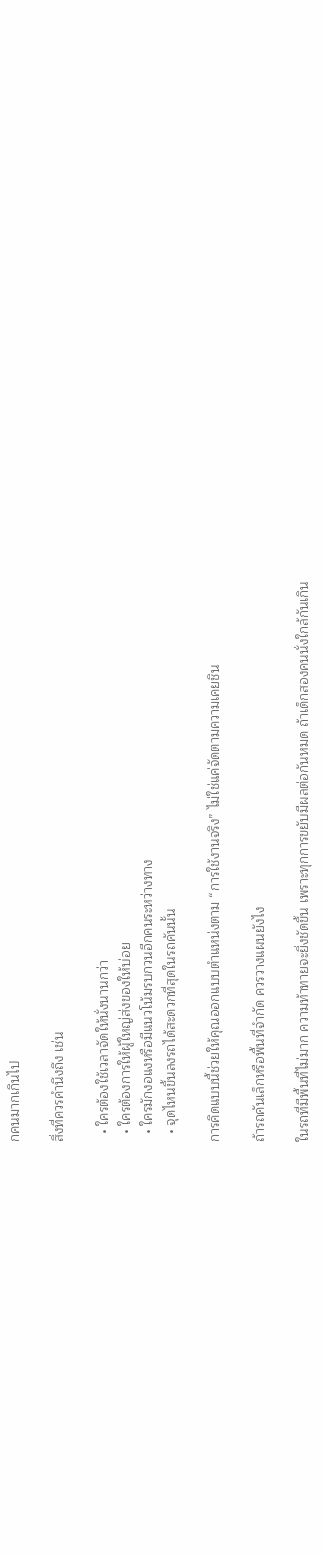กคนมากเกินไป

สิ่งที่ควรคำนึงถึง เช่น

  • ใครต้องใช้เวลาจัดให้นั่งนานกว่า
  • ใครต้องการให้ผู้ใหญ่ส่งของให้บ่อย
  • ใครมักงอแงหรือมีแนวโน้มรบกวนอีกคนระหว่างทาง
  • จุดไหนขึ้นลงรถได้สะดวกที่สุดในรถคันนั้น

การคิดแบบนี้ช่วยให้คุณออกแบบตำแหน่งตาม “การใช้งานจริง” ไม่ใช่แค่จัดตามความเคยชิน

ถ้ารถคันเล็กหรือพื้นที่จำกัด ควรวางแผนยังไง

ในรถที่มีพื้นที่ไม่มาก ความท้าทายจะยิ่งชัดขึ้น เพราะทุกการขยับมีผลต่อกันหมด ถ้าเด็กสองคนนั่งใกล้กันเกิน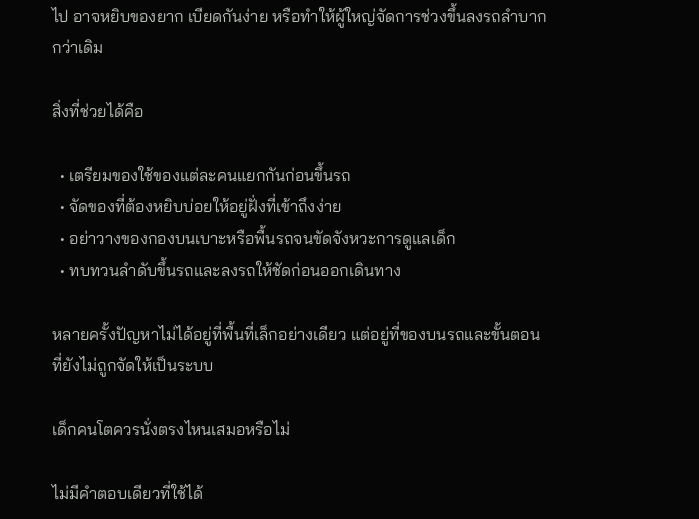ไป อาจหยิบของยาก เบียดกันง่าย หรือทำให้ผู้ใหญ่จัดการช่วงขึ้นลงรถลำบากกว่าเดิม

สิ่งที่ช่วยได้คือ

  • เตรียมของใช้ของแต่ละคนแยกกันก่อนขึ้นรถ
  • จัดของที่ต้องหยิบบ่อยให้อยู่ฝั่งที่เข้าถึงง่าย
  • อย่าวางของกองบนเบาะหรือพื้นรถจนขัดจังหวะการดูแลเด็ก
  • ทบทวนลำดับขึ้นรถและลงรถให้ชัดก่อนออกเดินทาง

หลายครั้งปัญหาไม่ได้อยู่ที่พื้นที่เล็กอย่างเดียว แต่อยู่ที่ของบนรถและขั้นตอนที่ยังไม่ถูกจัดให้เป็นระบบ

เด็กคนโตควรนั่งตรงไหนเสมอหรือไม่

ไม่มีคำตอบเดียวที่ใช้ได้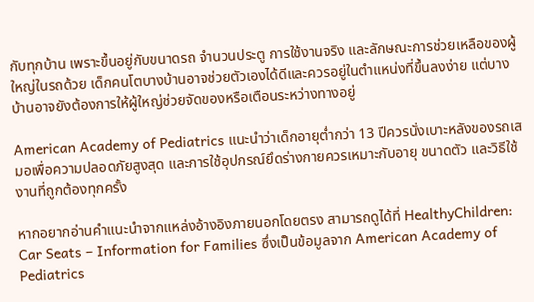กับทุกบ้าน เพราะขึ้นอยู่กับขนาดรถ จำนวนประตู การใช้งานจริง และลักษณะการช่วยเหลือของผู้ใหญ่ในรถด้วย เด็กคนโตบางบ้านอาจช่วยตัวเองได้ดีและควรอยู่ในตำแหน่งที่ขึ้นลงง่าย แต่บางบ้านอาจยังต้องการให้ผู้ใหญ่ช่วยจัดของหรือเตือนระหว่างทางอยู่

American Academy of Pediatrics แนะนำว่าเด็กอายุต่ำกว่า 13 ปีควรนั่งเบาะหลังของรถเสมอเพื่อความปลอดภัยสูงสุด และการใช้อุปกรณ์ยึดร่างกายควรเหมาะกับอายุ ขนาดตัว และวิธีใช้งานที่ถูกต้องทุกครั้ง

หากอยากอ่านคำแนะนำจากแหล่งอ้างอิงภายนอกโดยตรง สามารถดูได้ที่ HealthyChildren: Car Seats – Information for Families ซึ่งเป็นข้อมูลจาก American Academy of Pediatrics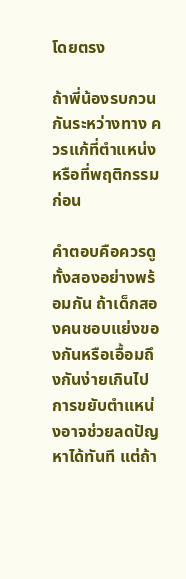โดยตรง

ถ้าพี่น้องรบกวนกันระหว่างทาง ควรแก้ที่ตำแหน่งหรือที่พฤติกรรมก่อน

คำตอบคือควรดูทั้งสองอย่างพร้อมกัน ถ้าเด็กสองคนชอบแย่งของกันหรือเอื้อมถึงกันง่ายเกินไป การขยับตำแหน่งอาจช่วยลดปัญหาได้ทันที แต่ถ้า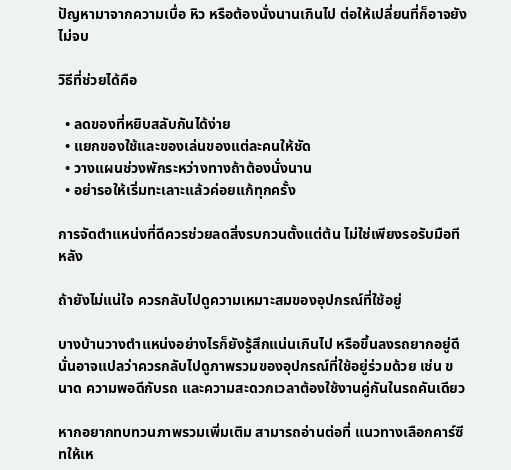ปัญหามาจากความเบื่อ หิว หรือต้องนั่งนานเกินไป ต่อให้เปลี่ยนที่ก็อาจยังไม่จบ

วิธีที่ช่วยได้คือ

  • ลดของที่หยิบสลับกันได้ง่าย
  • แยกของใช้และของเล่นของแต่ละคนให้ชัด
  • วางแผนช่วงพักระหว่างทางถ้าต้องนั่งนาน
  • อย่ารอให้เริ่มทะเลาะแล้วค่อยแก้ทุกครั้ง

การจัดตำแหน่งที่ดีควรช่วยลดสิ่งรบกวนตั้งแต่ต้น ไม่ใช่เพียงรอรับมือทีหลัง

ถ้ายังไม่แน่ใจ ควรกลับไปดูความเหมาะสมของอุปกรณ์ที่ใช้อยู่

บางบ้านวางตำแหน่งอย่างไรก็ยังรู้สึกแน่นเกินไป หรือขึ้นลงรถยากอยู่ดี นั่นอาจแปลว่าควรกลับไปดูภาพรวมของอุปกรณ์ที่ใช้อยู่ร่วมด้วย เช่น ขนาด ความพอดีกับรถ และความสะดวกเวลาต้องใช้งานคู่กันในรถคันเดียว

หากอยากทบทวนภาพรวมเพิ่มเติม สามารถอ่านต่อที่ แนวทางเลือกคาร์ซีทให้เห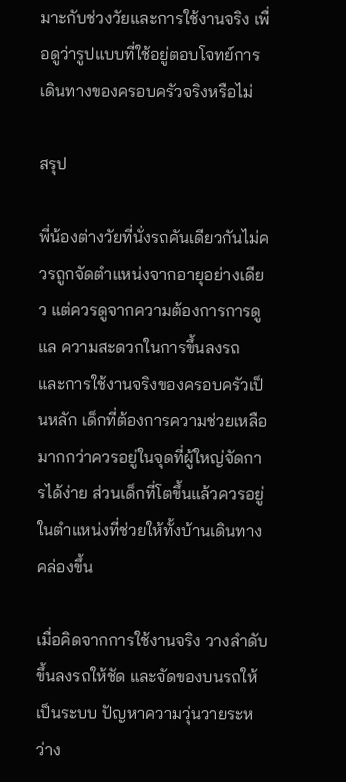มาะกับช่วงวัยและการใช้งานจริง เพื่อดูว่ารูปแบบที่ใช้อยู่ตอบโจทย์การเดินทางของครอบครัวจริงหรือไม่

สรุป

พี่น้องต่างวัยที่นั่งรถคันเดียวกันไม่ควรถูกจัดตำแหน่งจากอายุอย่างเดียว แต่ควรดูจากความต้องการการดูแล ความสะดวกในการขึ้นลงรถ และการใช้งานจริงของครอบครัวเป็นหลัก เด็กที่ต้องการความช่วยเหลือมากกว่าควรอยู่ในจุดที่ผู้ใหญ่จัดการได้ง่าย ส่วนเด็กที่โตขึ้นแล้วควรอยู่ในตำแหน่งที่ช่วยให้ทั้งบ้านเดินทางคล่องขึ้น

เมื่อคิดจากการใช้งานจริง วางลำดับขึ้นลงรถให้ชัด และจัดของบนรถให้เป็นระบบ ปัญหาความวุ่นวายระหว่าง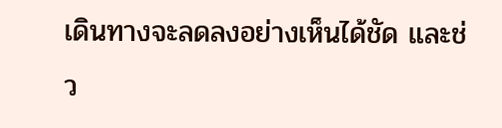เดินทางจะลดลงอย่างเห็นได้ชัด และช่ว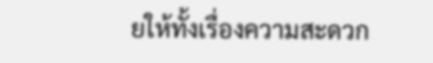ยให้ทั้งเรื่องความสะดวก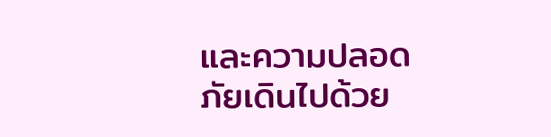และความปลอดภัยเดินไปด้วย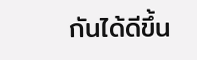กันได้ดีขึ้น